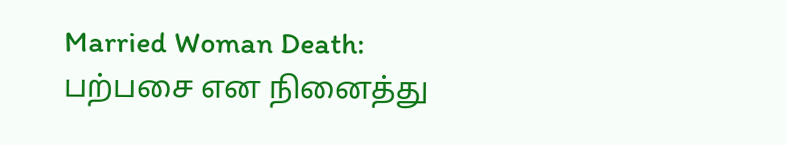Married Woman Death: பற்பசை என நினைத்து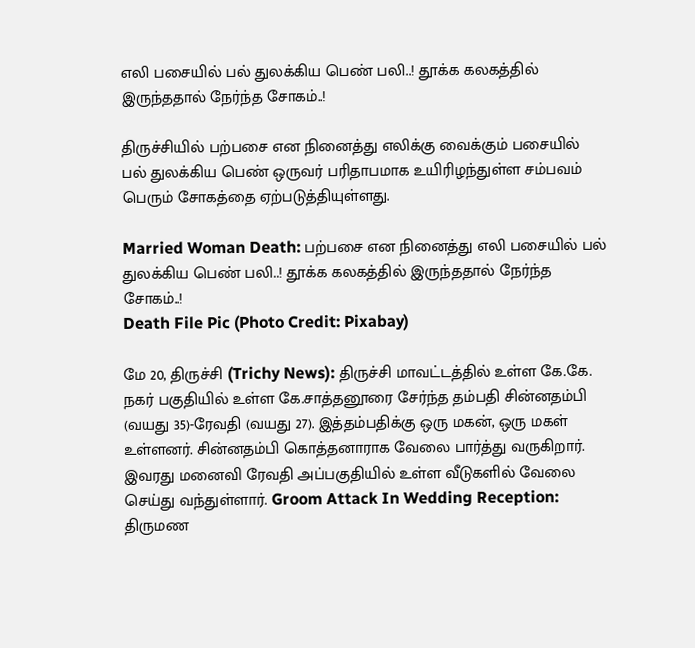எலி பசையில் பல் துலக்கிய பெண் பலி..! தூக்க கலகத்தில் இருந்ததால் நேர்ந்த சோகம்..!

திருச்சியில் பற்பசை என நினைத்து எலிக்கு வைக்கும் பசையில் பல் துலக்கிய பெண் ஒருவர் பரிதாபமாக உயிரிழந்துள்ள சம்பவம் பெரும் சோகத்தை ஏற்படுத்தியுள்ளது.

Married Woman Death: பற்பசை என நினைத்து எலி பசையில் பல் துலக்கிய பெண் பலி..! தூக்க கலகத்தில் இருந்ததால் நேர்ந்த சோகம்..!
Death File Pic (Photo Credit: Pixabay)

மே 20, திருச்சி (Trichy News): திருச்சி மாவட்டத்தில் உள்ள கே.கே. நகர் பகுதியில் உள்ள கே.சாத்தனூரை சேர்ந்த தம்பதி சின்னதம்பி (வயது 35)-ரேவதி (வயது 27). இத்தம்பதிக்கு ஒரு மகன், ஒரு மகள் உள்ளனர். சின்னதம்பி கொத்தனாராக வேலை பார்த்து வருகிறார். இவரது மனைவி ரேவதி அப்பகுதியில் உள்ள வீடுகளில் வேலை செய்து வந்துள்ளார். Groom Attack In Wedding Reception: திருமண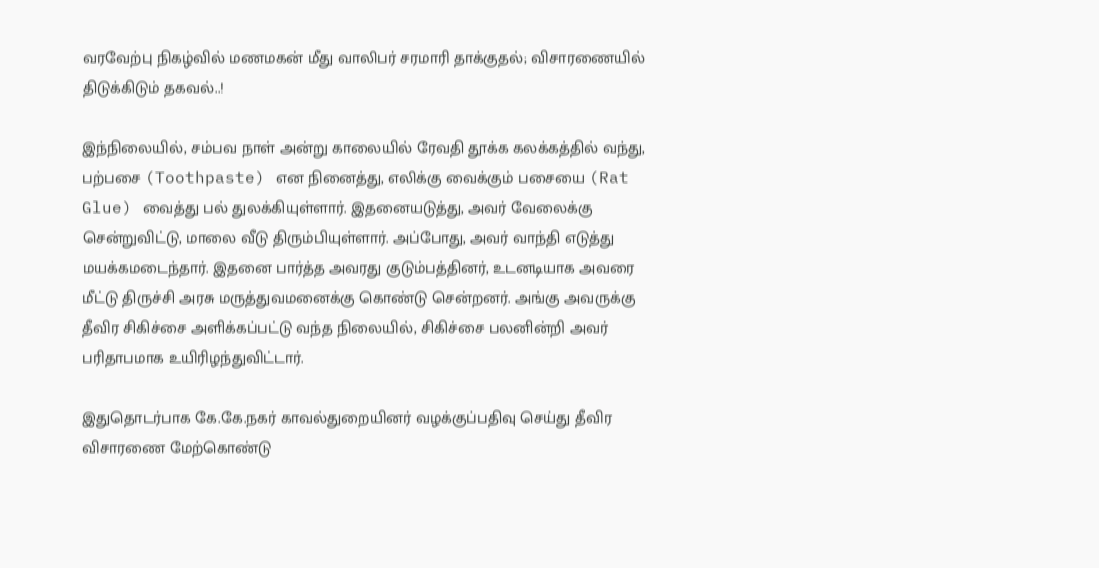வரவேற்பு நிகழ்வில் மணமகன் மீது வாலிபர் சரமாரி தாக்குதல்; விசாரணையில் திடுக்கிடும் தகவல்..!

இந்நிலையில், சம்பவ நாள் அன்று காலையில் ரேவதி தூக்க கலக்கத்தில் வந்து, பற்பசை (Toothpaste) என நினைத்து, எலிக்கு வைக்கும் பசையை (Rat Glue) வைத்து பல் துலக்கியுள்ளார். இதனையடுத்து, அவர் வேலைக்கு சென்றுவிட்டு, மாலை வீடு திரும்பியுள்ளார். அப்போது, அவர் வாந்தி எடுத்து மயக்கமடைந்தார். இதனை பார்த்த அவரது குடும்பத்தினர், உடனடியாக அவரை மீட்டு திருச்சி அரசு மருத்துவமனைக்கு கொண்டு சென்றனர். அங்கு அவருக்கு தீவிர சிகிச்சை அளிக்கப்பட்டு வந்த நிலையில், சிகிச்சை பலனின்றி அவர் பரிதாபமாக உயிரிழந்துவிட்டார்.

இதுதொடர்பாக கே.கே.நகர் காவல்துறையினர் வழக்குப்பதிவு செய்து தீவிர விசாரணை மேற்கொண்டு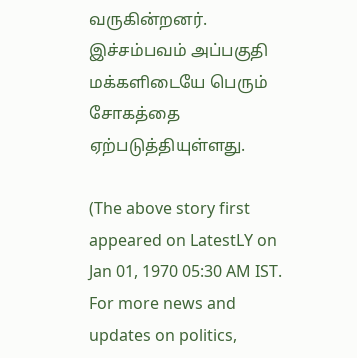வருகின்றனர். இச்சம்பவம் அப்பகுதி மக்களிடையே பெரும் சோகத்தை ஏற்படுத்தியுள்ளது.

(The above story first appeared on LatestLY on Jan 01, 1970 05:30 AM IST. For more news and updates on politics,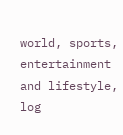world, sports, entertainment and lifestyle, log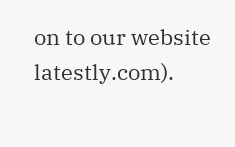on to our website latestly.com).